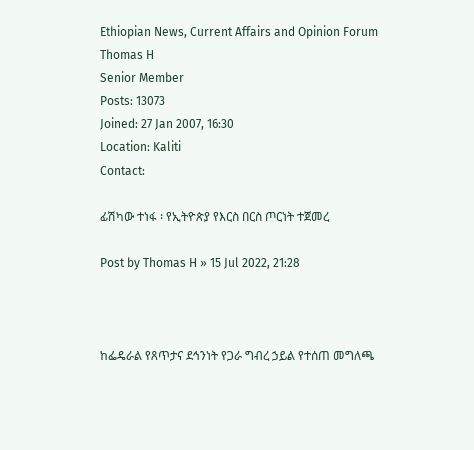Ethiopian News, Current Affairs and Opinion Forum
Thomas H
Senior Member
Posts: 13073
Joined: 27 Jan 2007, 16:30
Location: Kaliti
Contact:

ፊሽካው ተነፋ ፡ የኢትዮጵያ የእርስ በርስ ጦርነት ተጀመረ

Post by Thomas H » 15 Jul 2022, 21:28



ከፌዴራል የጸጥታና ደኅንነት የጋራ ግብረ ኃይል የተሰጠ መግለጫ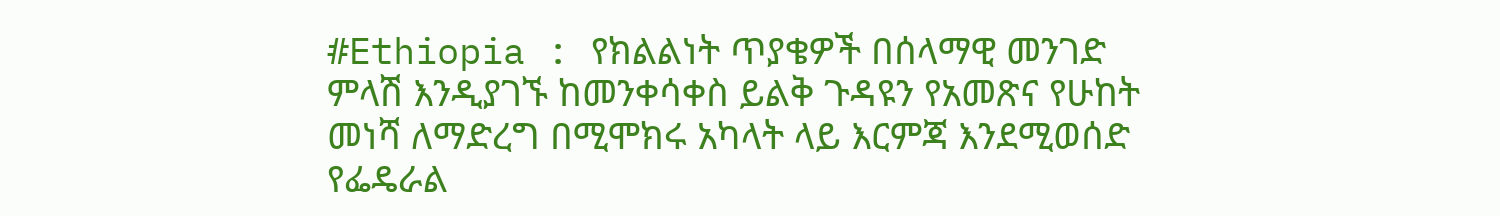#Ethiopia : የክልልነት ጥያቄዎች በሰላማዊ መንገድ ምላሽ እንዲያገኙ ከመንቀሳቀስ ይልቅ ጉዳዩን የአመጽና የሁከት መነሻ ለማድረግ በሚሞክሩ አካላት ላይ እርምጃ እንደሚወሰድ የፌዴራል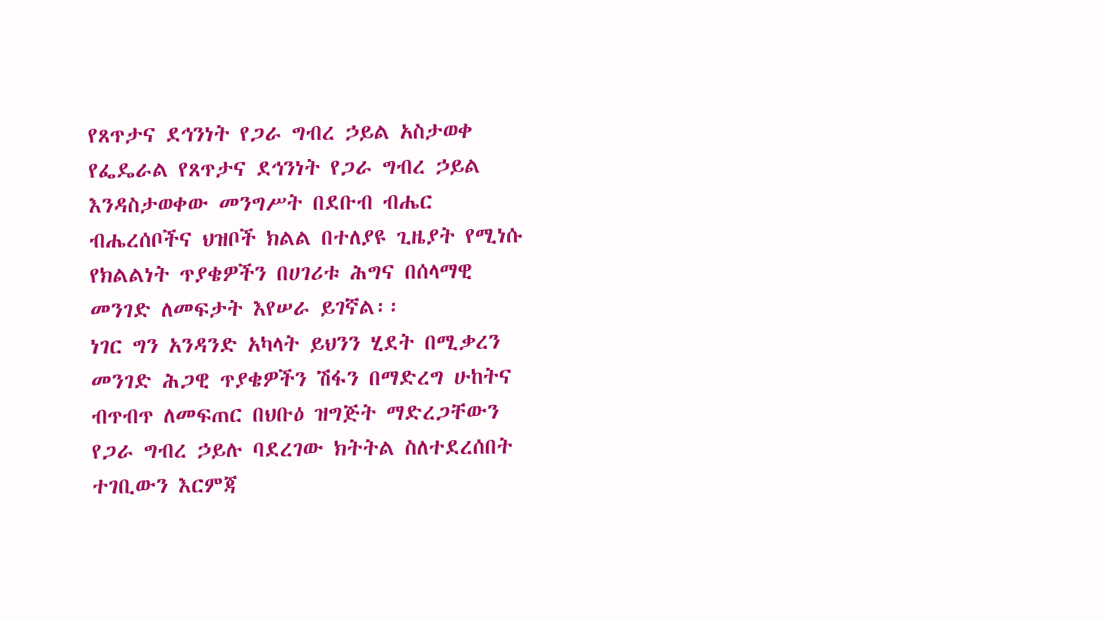የጸጥታና ደኅንነት የጋራ ግብረ ኃይል አስታወቀ የፌዴራል የጸጥታና ደኅንነት የጋራ ግብረ ኃይል እንዳስታወቀው መንግሥት በደቡብ ብሔር ብሔረሰቦችና ህዝቦች ክልል በተለያዩ ጊዜያት የሚነሱ የክልልነት ጥያቄዎችን በሀገሪቱ ሕግና በሰላማዊ መንገድ ለመፍታት እየሠራ ይገኛል፡፡
ነገር ግን አንዳንድ አካላት ይህንን ሂደት በሚቃረን መንገድ ሕጋዊ ጥያቄዎችን ሽፋን በማድረግ ሁከትና ብጥብጥ ለመፍጠር በህቡዕ ዝግጅት ማድረጋቸውን የጋራ ግብረ ኃይሉ ባደረገው ክትትል ስለተደረሰበት ተገቢውን እርምጃ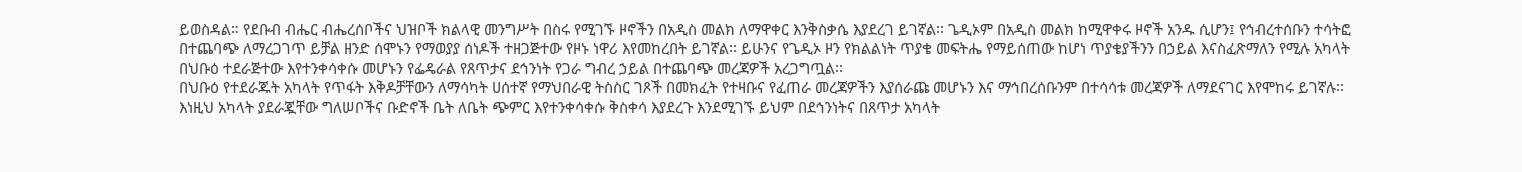ይወስዳል። የደቡብ ብሔር ብሔረሰቦችና ህዝቦች ክልላዊ መንግሥት በስሩ የሚገኙ ዞኖችን በአዲስ መልክ ለማዋቀር እንቅስቃሴ እያደረገ ይገኛል፡፡ ጌዲኦም በአዲስ መልክ ከሚዋቀሩ ዞኖች አንዱ ሲሆን፤ የኅብረተሰቡን ተሳትፎ በተጨባጭ ለማረጋገጥ ይቻል ዘንድ ሰሞኑን የማወያያ ሰነዶች ተዘጋጅተው የዞኑ ነዋሪ እየመከረበት ይገኛል፡፡ ይሁንና የጌዲኦ ዞን የክልልነት ጥያቄ መፍትሔ የማይሰጠው ከሆነ ጥያቄያችንን በኃይል እናስፈጽማለን የሚሉ አካላት በህቡዕ ተደራጅተው እየተንቀሳቀሱ መሆኑን የፌዴራል የጸጥታና ደኅንነት የጋራ ግብረ ኃይል በተጨባጭ መረጃዎች አረጋግጧል፡፡
በህቡዕ የተደራጁት አካላት የጥፋት እቅዶቻቸውን ለማሳካት ሀሰተኛ የማህበራዊ ትስስር ገጾች በመክፈት የተዛቡና የፈጠራ መረጃዎችን እያሰራጩ መሆኑን እና ማኅበረሰቡንም በተሳሳቱ መረጃዎች ለማደናገር እየሞከሩ ይገኛሉ፡፡ እነዚህ አካላት ያደራጇቸው ግለሠቦችና ቡድኖች ቤት ለቤት ጭምር እየተንቀሳቀሱ ቅስቀሳ እያደረጉ እንደሚገኙ ይህም በደኅንነትና በጸጥታ አካላት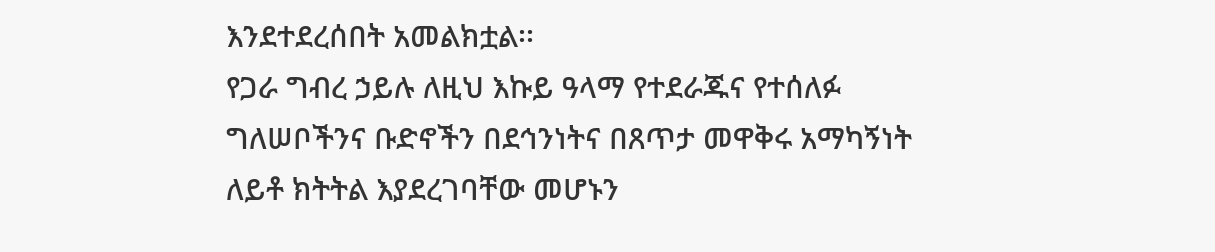እንደተደረሰበት አመልክቷል፡፡
የጋራ ግብረ ኃይሉ ለዚህ እኩይ ዓላማ የተደራጁና የተሰለፉ ግለሠቦችንና ቡድኖችን በደኅንነትና በጸጥታ መዋቅሩ አማካኝነት ለይቶ ክትትል እያደረገባቸው መሆኑን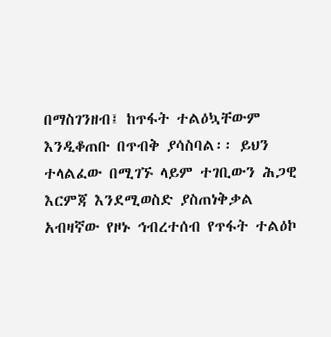በማስገንዘብ፤ ከጥፋት ተልዕኳቸውም እንዲቆጠቡ በጥብቅ ያሳስባል፡፡ ይህን ተላልፈው በሚገኙ ላይም ተገቢውን ሕጋዊ እርምጃ እንደሚወስድ ያስጠነቅቃል አብዛኛው የዞኑ ኅብረተሰብ የጥፋት ተልዕኮ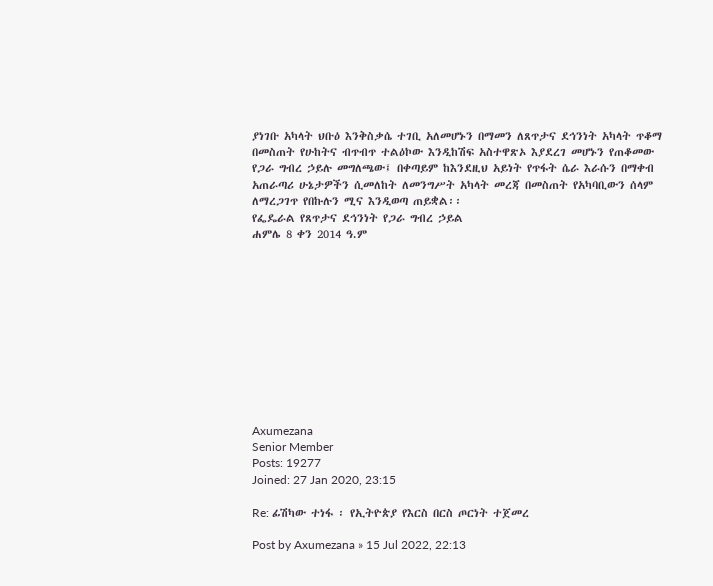ያነገቡ አካላት ህቡዕ እንቅስቃሴ ተገቢ አለመሆኑን በማመን ለጸጥታና ደኅንነት አካላት ጥቆማ በመስጠት የሁከትና ብጥብጥ ተልዕኮው እንዲከሽፍ አስተዋጽኦ እያደረገ መሆኑን የጠቆመው የጋራ ግብረ ኃይሉ መግለጫው፤ በቀጣይም ከእንደዚህ አይነት የጥፋት ሴራ እራሱን በማቀብ አጠራጣሪ ሁኔታዎችን ሲመለከት ለመንግሥት አካላት መረጃ በመስጠት የአካባቢውን ሰላም ለማረጋገጥ የበኩሉን ሚና እንዲወጣ ጠይቋል፡፡
የፌዴራል የጸጥታና ደኅንነት የጋራ ግብረ ኃይል
ሐምሌ 8 ቀን 2014 ዓ.ም











Axumezana
Senior Member
Posts: 19277
Joined: 27 Jan 2020, 23:15

Re: ፊሽካው ተነፋ ፡ የኢትዮጵያ የእርስ በርስ ጦርነት ተጀመረ

Post by Axumezana » 15 Jul 2022, 22:13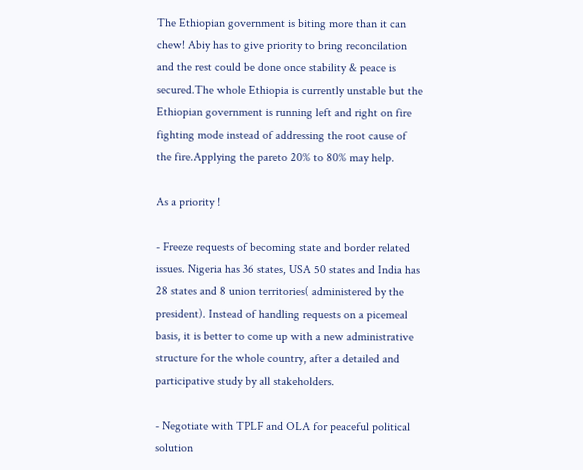The Ethiopian government is biting more than it can chew! Abiy has to give priority to bring reconcilation and the rest could be done once stability & peace is secured.The whole Ethiopia is currently unstable but the Ethiopian government is running left and right on fire fighting mode instead of addressing the root cause of the fire.Applying the pareto 20% to 80% may help.

As a priority !

- Freeze requests of becoming state and border related issues. Nigeria has 36 states, USA 50 states and India has 28 states and 8 union territories( administered by the president). Instead of handling requests on a picemeal basis, it is better to come up with a new administrative structure for the whole country, after a detailed and participative study by all stakeholders.

- Negotiate with TPLF and OLA for peaceful political solution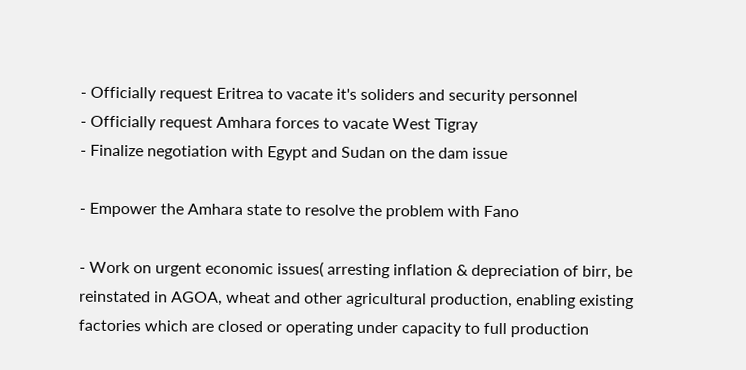- Officially request Eritrea to vacate it's soliders and security personnel
- Officially request Amhara forces to vacate West Tigray
- Finalize negotiation with Egypt and Sudan on the dam issue

- Empower the Amhara state to resolve the problem with Fano

- Work on urgent economic issues( arresting inflation & depreciation of birr, be reinstated in AGOA, wheat and other agricultural production, enabling existing factories which are closed or operating under capacity to full production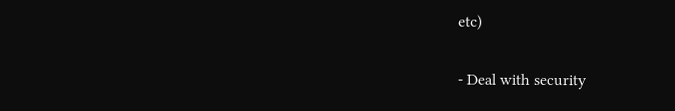etc)

- Deal with security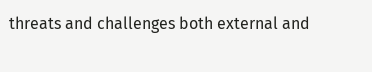threats and challenges both external and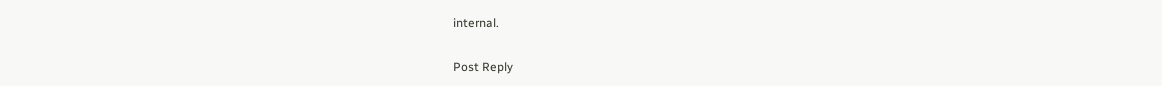internal.

Post Reply